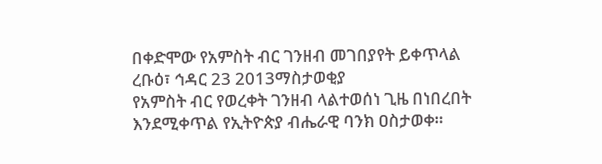በቀድሞው የአምስት ብር ገንዘብ መገበያየት ይቀጥላል
ረቡዕ፣ ኅዳር 23 2013ማስታወቂያ
የአምስት ብር የወረቀት ገንዘብ ላልተወሰነ ጊዜ በነበረበት እንደሚቀጥል የኢትዮጵያ ብሔራዊ ባንክ ዐስታወቀ።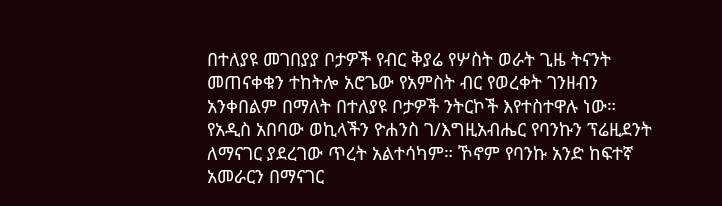በተለያዩ መገበያያ ቦታዎች የብር ቅያሬ የሦስት ወራት ጊዜ ትናንት መጠናቀቁን ተከትሎ አሮጌው የአምስት ብር የወረቀት ገንዘብን አንቀበልም በማለት በተለያዩ ቦታዎች ንትርኮች እየተስተዋሉ ነው። የአዲስ አበባው ወኪላችን ዮሐንስ ገ/እግዚአብሔር የባንኩን ፕሬዚደንት ለማናገር ያደረገው ጥረት አልተሳካም። ኾኖም የባንኩ አንድ ከፍተኛ አመራርን በማናገር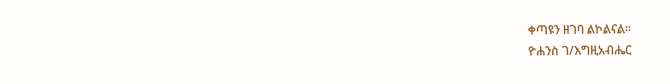ቀጣዩን ዘገባ ልኮልናል።
ዮሐንስ ገ/እግዚአብሔር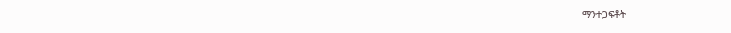ማንተጋፍቶት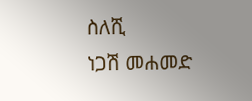ስለሺ
ነጋሽ መሐመድ